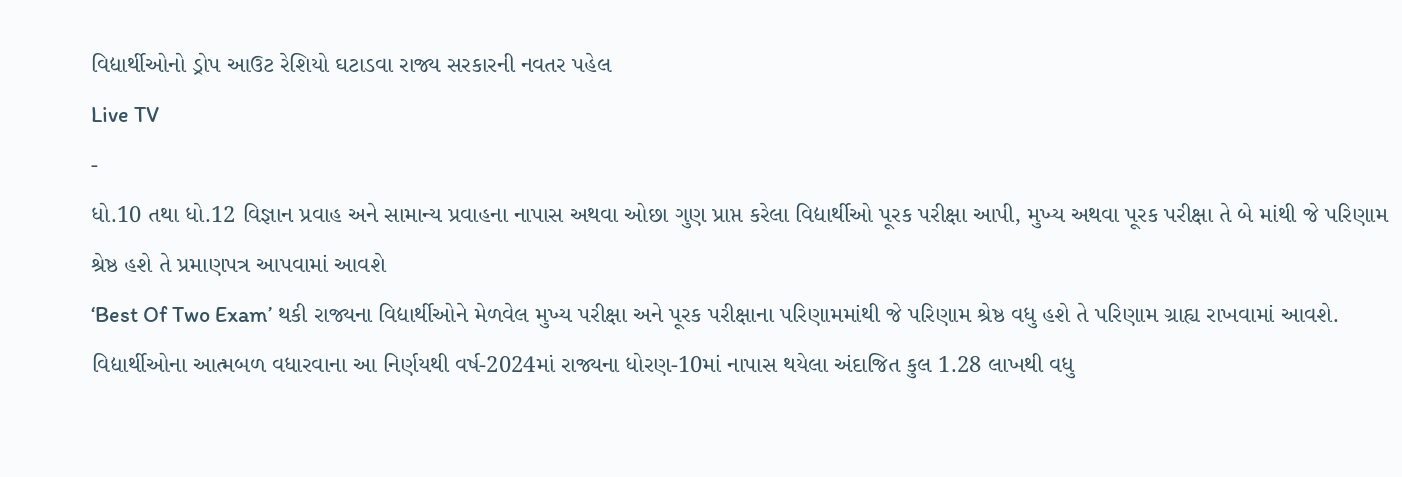વિદ્યાર્થીઓનો ડ્રોપ આઉટ રેશિયો ઘટાડવા રાજ્ય સરકારની નવતર પહેલ
Live TV
-
ધો.10 તથા ધો.12 વિજ્ઞાન પ્રવાહ અને સામાન્ય પ્રવાહના નાપાસ અથવા ઓછા ગુણ પ્રાપ્ત કરેલા વિદ્યાર્થીઓ પૂરક પરીક્ષા આપી, મુખ્ય અથવા પૂરક પરીક્ષા તે બે માંથી જે પરિણામ શ્રેષ્ઠ હશે તે પ્રમાણપત્ર આપવામાં આવશે
‘Best Of Two Exam’ થકી રાજ્યના વિદ્યાર્થીઓને મેળવેલ મુખ્ય પરીક્ષા અને પૂરક પરીક્ષાના પરિણામમાંથી જે પરિણામ શ્રેષ્ઠ વધુ હશે તે પરિણામ ગ્રાહ્ય રાખવામાં આવશે. વિદ્યાર્થીઓના આત્મબળ વધારવાના આ નિર્ણયથી વર્ષ-2024માં રાજ્યના ધોરણ-10માં નાપાસ થયેલા અંદાજિત કુલ 1.28 લાખથી વધુ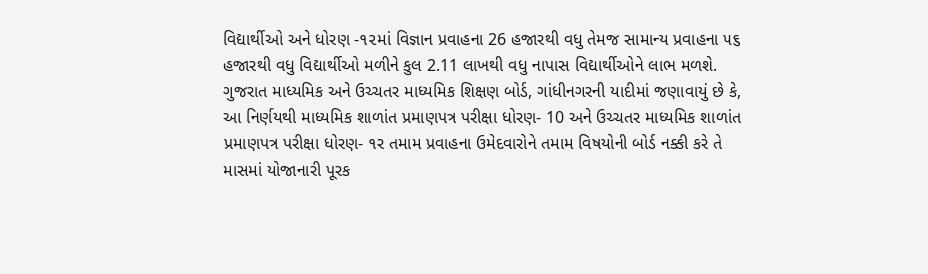વિદ્યાર્થીઓ અને ધોરણ -૧૨માં વિજ્ઞાન પ્રવાહના 26 હજારથી વધુ તેમજ સામાન્ય પ્રવાહના ૫૬ હજારથી વધુ વિદ્યાર્થીઓ મળીને કુલ 2.11 લાખથી વધુ નાપાસ વિદ્યાર્થીઓને લાભ મળશે.
ગુજરાત માધ્યમિક અને ઉચ્ચતર માધ્યમિક શિક્ષણ બોર્ડ, ગાંધીનગરની યાદીમાં જણાવાયું છે કે, આ નિર્ણયથી માધ્યમિક શાળાંત પ્રમાણપત્ર પરીક્ષા ધોરણ- 10 અને ઉચ્ચતર માધ્યમિક શાળાંત પ્રમાણપત્ર પરીક્ષા ધોરણ- ૧ર તમામ પ્રવાહના ઉમેદવારોને તમામ વિષયોની બોર્ડ નક્કી કરે તે માસમાં યોજાનારી પૂરક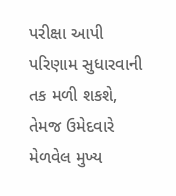પરીક્ષા આપી પરિણામ સુધારવાની તક મળી શકશે, તેમજ ઉમેદવારે મેળવેલ મુખ્ય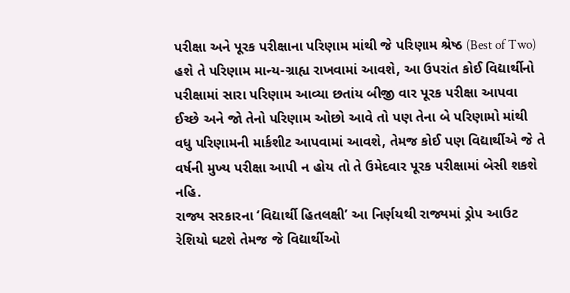પરીક્ષા અને પૂરક પરીક્ષાના પરિણામ માંથી જે પરિણામ શ્રેષ્ઠ (Best of Two) હશે તે પરિણામ માન્ય-ગ્રાહ્ય રાખવામાં આવશે, આ ઉપરાંત કોઈ વિદ્યાર્થીનો પરીક્ષામાં સારા પરિણામ આવ્યા છતાંય બીજી વાર પૂરક પરીક્ષા આપવા ઈચ્છે અને જો તેનો પરિણામ ઓછો આવે તો પણ તેના બે પરિણામો માંથી વધુ પરિણામની માર્કશીટ આપવામાં આવશે, તેમજ કોઈ પણ વિદ્યાર્થીએ જે તે વર્ષની મુખ્ય પરીક્ષા આપી ન હોય તો તે ઉમેદવાર પૂરક પરીક્ષામાં બેસી શકશે નહિ.
રાજ્ય સરકારના ‘વિદ્યાર્થી હિતલક્ષી’ આ નિર્ણયથી રાજ્યમાં ડ્રોપ આઉટ રેશિયો ઘટશે તેમજ જે વિદ્યાર્થીઓ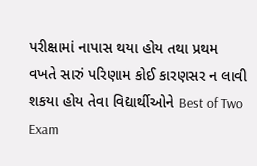પરીક્ષામાં નાપાસ થયા હોય તથા પ્રથમ વખતે સારું પરિણામ કોઈ કારણસર ન લાવી શકયા હોય તેવા વિદ્યાર્થીઓને Best of Two Exam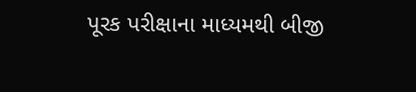પૂરક પરીક્ષાના માધ્યમથી બીજી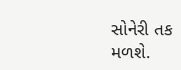સોનેરી તક મળશે.